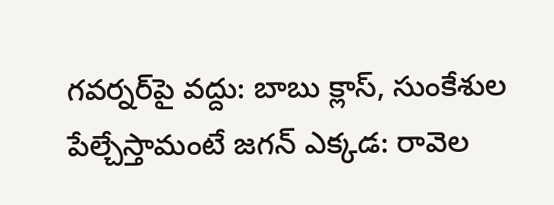గవర్నర్‌పై వద్దు: బాబు క్లాస్, సుంకేశుల పేల్చేస్తామంటే జగన్ ఎక్కడ: రావెల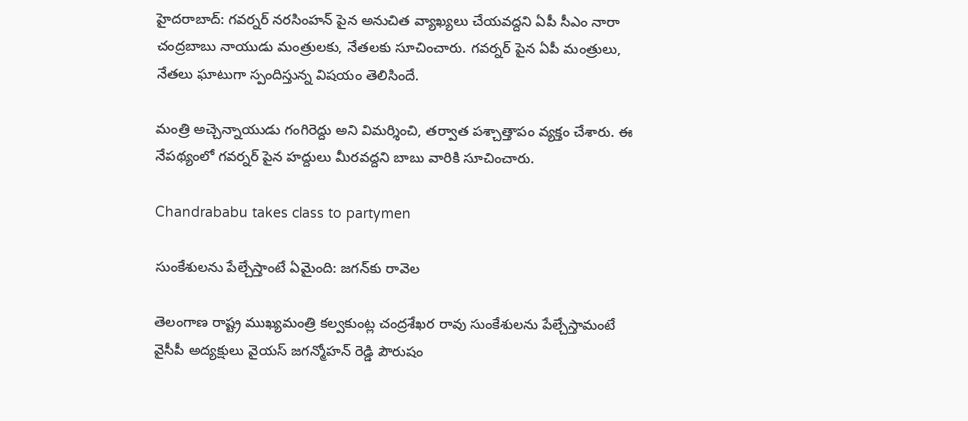హైదరాబాద్: గవర్నర్ నరసింహన్ పైన అనుచిత వ్యాఖ్యలు చేయవద్దని ఏపీ సీఎం నారా చంద్రబాబు నాయుడు మంత్రులకు, నేతలకు సూచించారు. గవర్నర్ పైన ఏపీ మంత్రులు, నేతలు ఘాటుగా స్పందిస్తున్న విషయం తెలిసిందే.

మంత్రి అచ్చెన్నాయుడు గంగిరెద్దు అని విమర్శించి, తర్వాత పశ్చాత్తాపం వ్యక్తం చేశారు. ఈ నేపథ్యంలో గవర్నర్ పైన హద్దులు మీరవద్దని బాబు వారికి సూచించారు.

Chandrababu takes class to partymen

సుంకేశులను పేల్చేస్తాంటే ఏమైంది: జగన్‌కు రావెల

తెలంగాణ రాష్ట్ర ముఖ్యమంత్రి కల్వకుంట్ల చంద్రశేఖర రావు సుంకేశులను పేల్చేస్తామంటే వైసీపీ అద్యక్షులు వైయస్ జగన్మోహన్ రెడ్డి పౌరుషం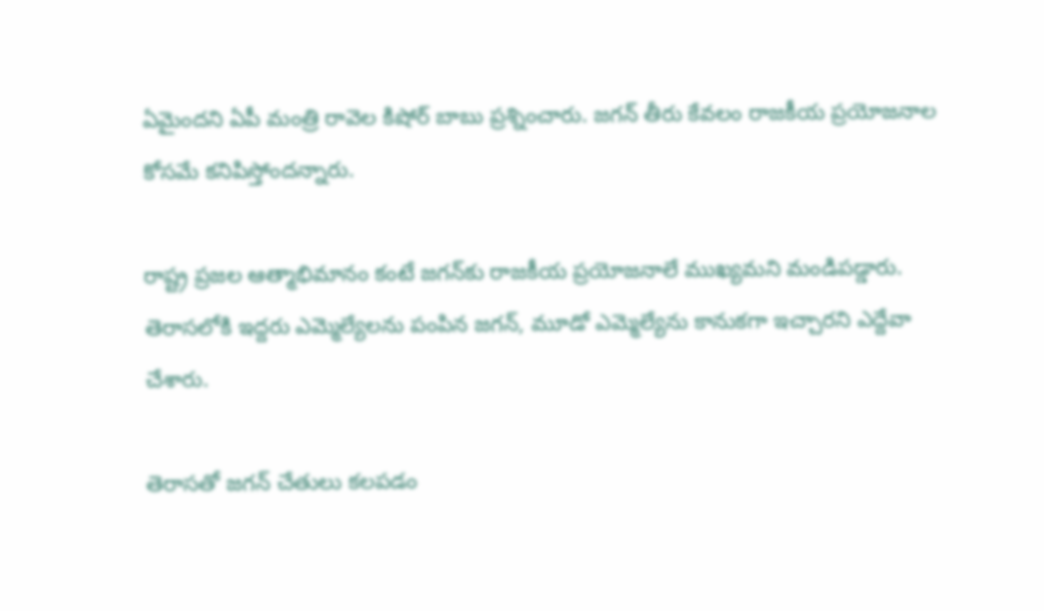ఏమైందని ఏపీ మంత్రి రావెల కిషోర్ బాబు ప్రశ్నించారు. జగన్ తీరు కేవలం రాజకీయ ప్రయోజనాల కోసమే కనిపిస్తోందన్నారు.

రాష్ట్ర ప్రజల ఆత్మాభిమానం కంటే జగన్‌కు రాజకీయ ప్రయోజనాలే ముఖ్యమని మండిపడ్డారు. తెరాసలోకి ఇద్దరు ఎమ్మెల్యేలను పంపిన జగన్, మూడో ఎమ్మెల్యేను కానుకగా ఇచ్చారని ఎద్దేవా చేశారు.

తెరాసతో జగన్ చేతులు కలపడం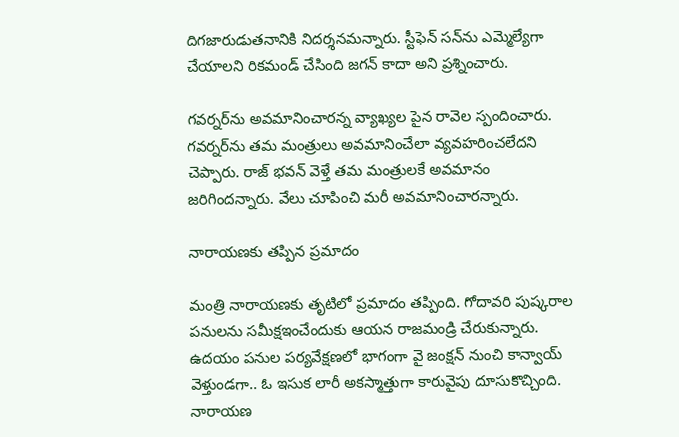దిగజారుడుతనానికి నిదర్శనమన్నారు. స్టీఫెన్ సన్‌ను ఎమ్మెల్యేగా చేయాలని రికమండ్ చేసింది జగన్ కాదా అని ప్రశ్నించారు.

గవర్నర్‌ను అవమానించారన్న వ్యాఖ్యల పైన రావెల స్పందించారు. గవర్నర్‌ను తమ మంత్రులు అవమానించేలా వ్యవహరించలేదని చెప్పారు. రాజ్ భవన్ వెళ్తే తమ మంత్రులకే అవమానం జరిగిందన్నారు. వేలు చూపించి మరీ అవమానించారన్నారు.

నారాయణకు తప్పిన ప్రమాదం

మంత్రి నారాయణకు తృటిలో ప్రమాదం తప్పింది. గోదావరి పుష్కరాల పనులను సమీక్షఇంచేందుకు ఆయన రాజమండ్రి చేరుకున్నారు. ఉదయం పనుల పర్యవేక్షణలో భాగంగా వై జంక్షన్ నుంచి కాన్వాయ్ వెళ్తుండగా.. ఓ ఇసుక లారీ అకస్మాత్తుగా కారువైపు దూసుకొచ్చింది. నారాయణ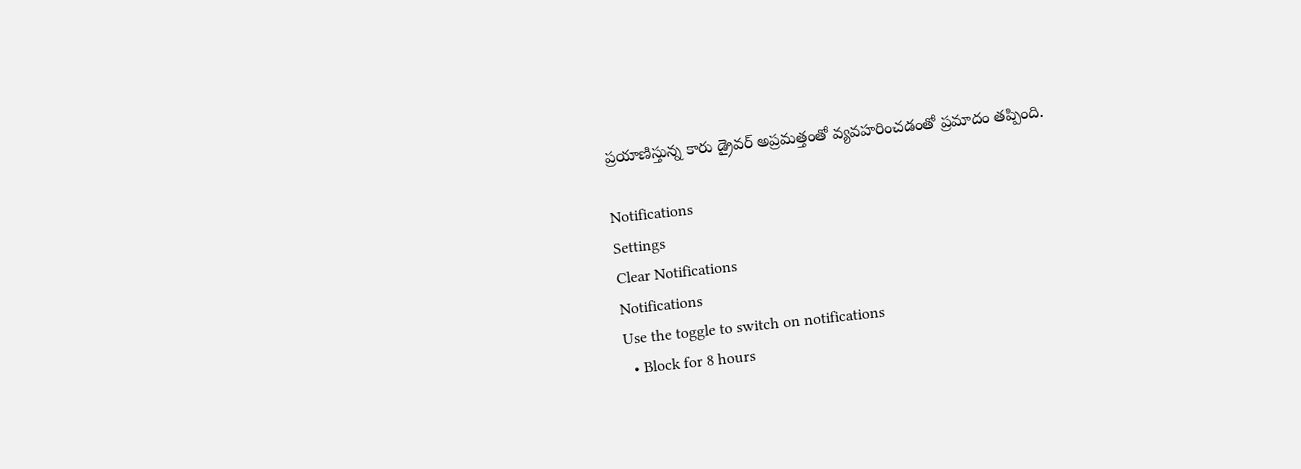ప్రయాణిస్తున్న కారు డ్రైవర్ అప్రమత్తంతో వ్యవహరించడంతో ప్రమాదం తప్పింది.

Notifications
Settings
Clear Notifications
Notifications
Use the toggle to switch on notifications
  • Block for 8 hours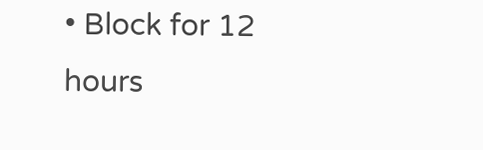• Block for 12 hours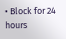• Block for 24 hours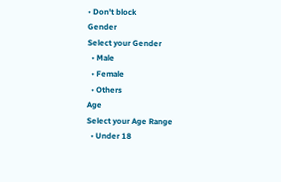• Don't block
Gender
Select your Gender
  • Male
  • Female
  • Others
Age
Select your Age Range
  • Under 18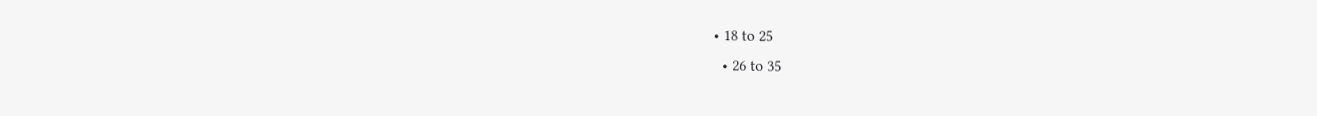• 18 to 25
  • 26 to 35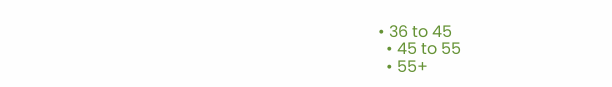• 36 to 45
  • 45 to 55
  • 55+